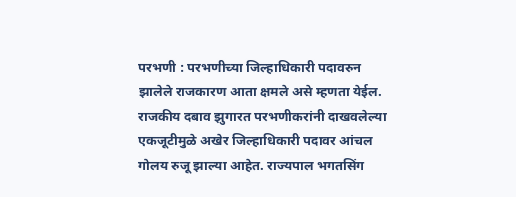परभणी : परभणीच्या जिल्हाधिकारी पदावरुन झालेले राजकारण आता क्षमले असे म्हणता येईल. राजकीय दबाव झुगारत परभणीकरांनी दाखवलेल्या एकजूटीमुळे अखेर जिल्हाधिकारी पदावर आंचल गोलय रुजू झाल्या आहेत. राज्यपाल भगतसिंग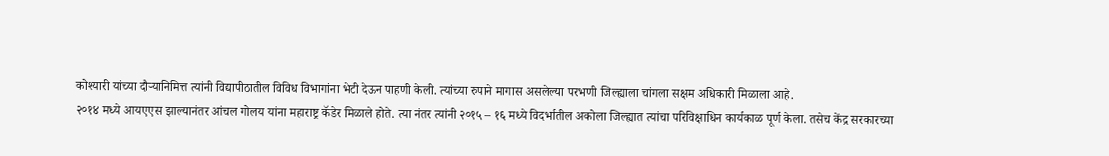कोश्यारी यांच्या दौऱ्यानिमित्त त्यांनी विद्यापीठातील विविध विभागांना भेटी देऊन पाहणी केली. त्यांच्या रुपाने मागास असलेल्या परभणी जिल्ह्याला चांगला सक्षम अधिकारी मिळाला आहे.
२०१४ मध्ये आयएएस झाल्यानंतर आंचल गोलय यांना महाराष्ट्र कॅडेर मिळाले होते. त्या नंतर त्यांनी २०१५ – १६ मध्ये विदर्भातील अकोला जिल्ह्यात त्यांचा परिविक्षाधिन कार्यकाळ पूर्ण केला. तसेच केंद्र सरकारच्या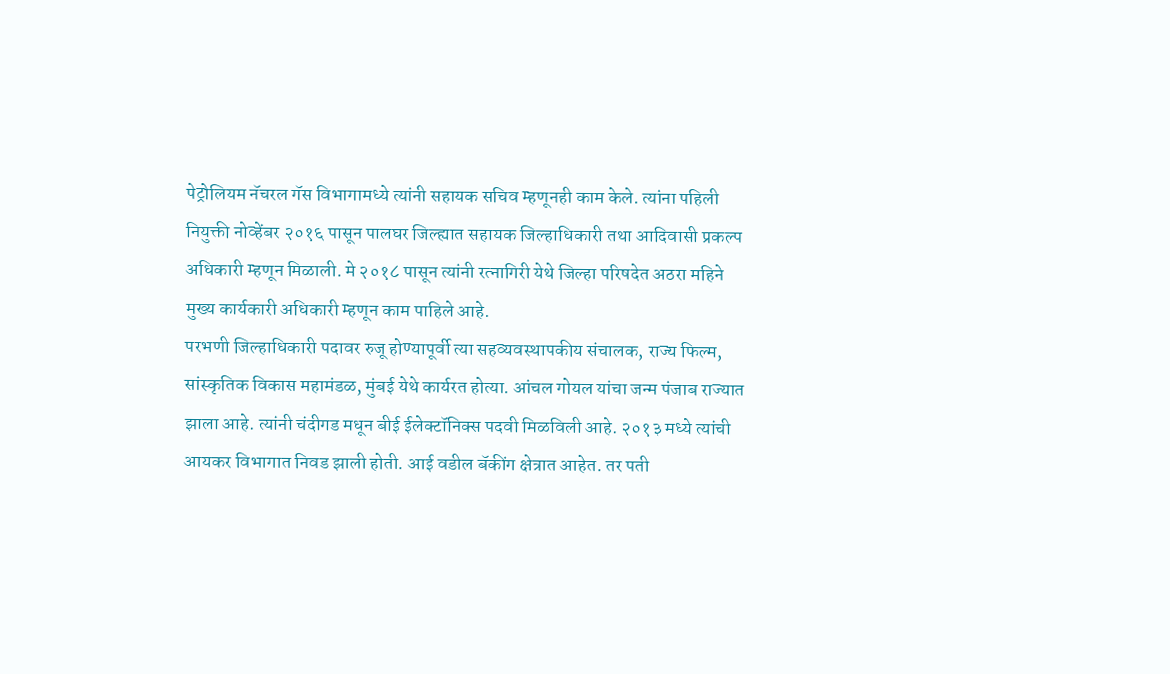पेट्रोलियम नॅचरल गॅस विभागामध्ये त्यांनी सहायक सचिव म्हणूनही काम केले. त्यांना पहिली नियुक्ती नोव्हेंबर २०१६ पासून पालघर जिल्ह्यात सहायक जिल्हाधिकारी तथा आदिवासी प्रकल्प अधिकारी म्हणून मिळाली. मे २०१८ पासून त्यांनी रत्नागिरी येथे जिल्हा परिषदेत अठरा महिने मुख्य कार्यकारी अधिकारी म्हणून काम पाहिले आहे.
परभणी जिल्हाधिकारी पदावर रुजू होण्यापूर्वी त्या सहव्यवस्थापकीय संचालक, राज्य फिल्म, सांस्कृतिक विकास महामंडळ, मुंबई येथे कार्यरत होत्या. आंचल गोयल यांचा जन्म पंजाब राज्यात झाला आहे. त्यांनी चंदीगड मधून बीई ईलेक्टॉनिक्स पदवी मिळविली आहे. २०१३ मध्ये त्यांची आयकर विभागात निवड झाली होती. आई वडील बॅकींग क्षेत्रात आहेत. तर पती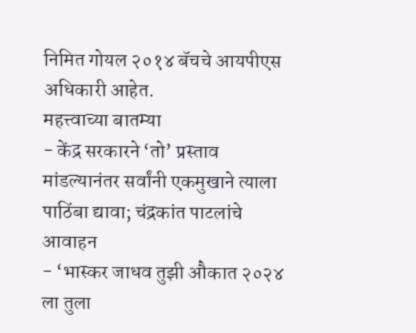निमित गोयल २०१४ बॅचचे आयपीएस अधिकारी आहेत.
महत्त्वाच्या बातम्या
- केंद्र सरकारने ‘तो’ प्रस्ताव मांडल्यानंतर सर्वांनी एकमुखाने त्याला पाठिंबा द्यावा; चंद्रकांत पाटलांचे आवाहन
- ‘भास्कर जाधव तुझी औकात २०२४ ला तुला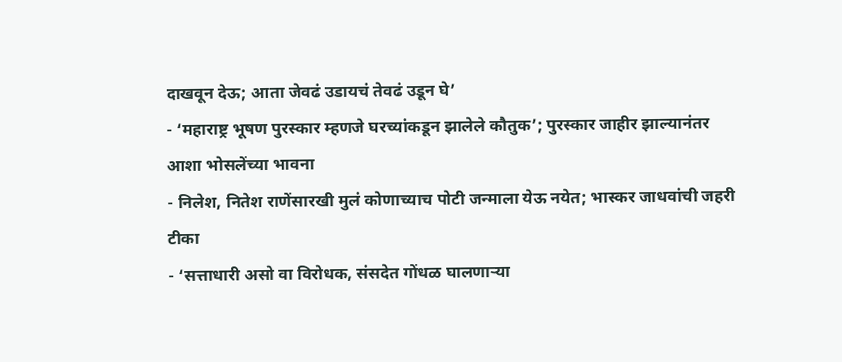दाखवून देऊ; आता जेवढं उडायचं तेवढं उडून घे’
- ‘महाराष्ट्र भूषण पुरस्कार म्हणजे घरच्यांकडून झालेले कौतुक’; पुरस्कार जाहीर झाल्यानंतर आशा भोसलेंच्या भावना
- निलेश, नितेश राणेंसारखी मुलं कोणाच्याच पोटी जन्माला येऊ नयेत; भास्कर जाधवांची जहरी टीका
- ‘सत्ताधारी असो वा विरोधक, संसदेत गोंधळ घालणाऱ्या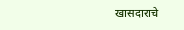खासदाराचे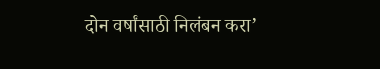दोन वर्षांसाठी निलंबन करा’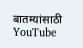बातम्यांसाठी YouTube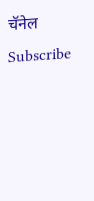चॅनेल Subscribe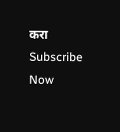करा
Subscribe Now